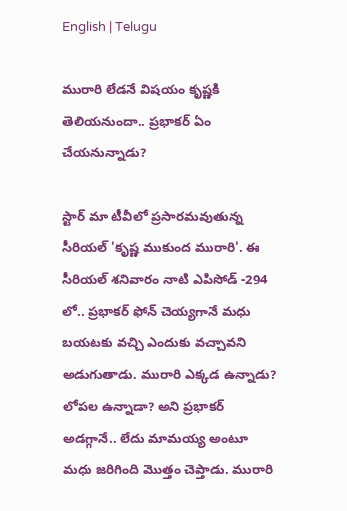English | Telugu

మురారి లేడనే విషయం కృష్ణకి తెలియనుందా.. ప్రభాకర్ ఏం చేయనున్నాడు?

స్టార్ మా టీవీలో ప్రసారమవుతున్న సీరియల్ 'కృష్ణ ముకుంద మురారి'. ఈ సీరియల్ శనివారం నాటి ఎపిసోడ్ -294 లో.. ప్రభాకర్ ఫోన్ చెయ్యగానే మధు బయటకు వచ్చి ఎందుకు వచ్చావని అడుగుతాడు. మురారి ఎక్కడ ఉన్నాడు? లోపల ఉన్నాడా? అని ప్రభాకర్ అడగ్గానే.. లేదు మామయ్య అంటూ మధు జరిగింది మొత్తం చెప్తాడు. మురారి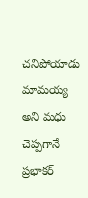చనిపోయాడు మామయ్య అని మధు చెప్పగానే ప్రభాకర్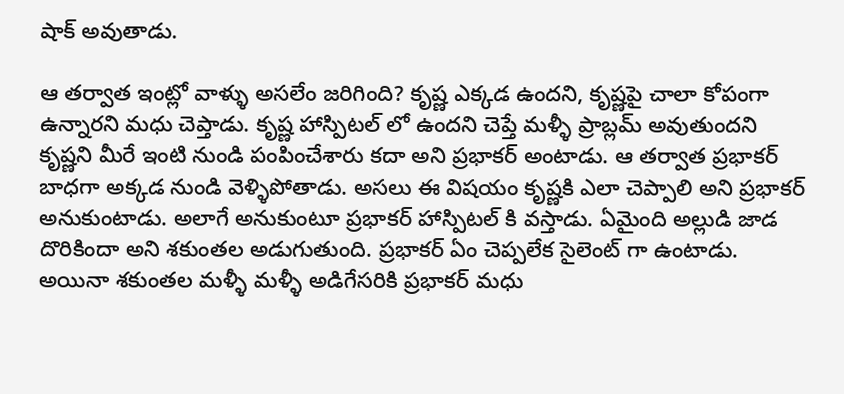షాక్ అవుతాడు.

ఆ తర్వాత ఇంట్లో వాళ్ళు అసలేం జరిగింది? కృష్ణ ఎక్కడ ఉందని, కృష్ణపై చాలా కోపంగా ఉన్నారని మధు చెప్తాడు. కృష్ణ హాస్పిటల్ లో ఉందని చెప్తే మళ్ళీ ప్రాబ్లమ్ అవుతుందని కృష్ణని మీరే ఇంటి నుండి పంపించేశారు కదా అని ప్రభాకర్ అంటాడు. ఆ తర్వాత ప్రభాకర్ బాధగా అక్కడ నుండి వెళ్ళిపోతాడు. అసలు ఈ విషయం కృష్ణకి ఎలా చెప్పాలి అని ప్రభాకర్ అనుకుంటాడు. అలాగే అనుకుంటూ ప్రభాకర్ హాస్పిటల్ కి వస్తాడు. ఏమైంది అల్లుడి జాడ దొరికిందా అని శకుంతల అడుగుతుంది. ప్రభాకర్ ఏం చెప్పలేక సైలెంట్ గా ఉంటాడు. అయినా శకుంతల మళ్ళీ మళ్ళీ అడిగేసరికి ప్రభాకర్ మధు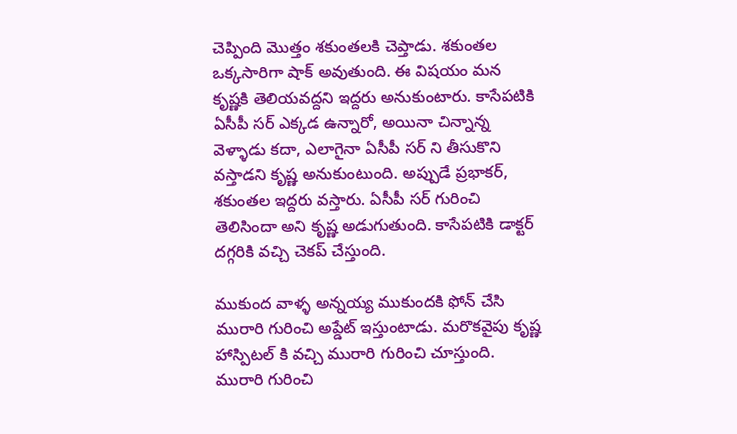చెప్పింది మొత్తం శకుంతలకి చెప్తాడు. శకుంతల ఒక్కసారిగా షాక్ అవుతుంది. ఈ విషయం మన కృష్ణకి తెలియవద్దని ఇద్దరు అనుకుంటారు. కాసేపటికి ఏసీపీ సర్ ఎక్కడ ఉన్నారో, అయినా చిన్నాన్న వెళ్ళాడు కదా, ఎలాగైనా ఏసీపీ సర్ ని తీసుకొని వస్తాడని కృష్ణ అనుకుంటుంది. అప్పుడే ప్రభాకర్, శకుంతల ఇద్దరు వస్తారు. ఏసీపీ సర్ గురించి తెలిసిందా అని కృష్ణ అడుగుతుంది. కాసేపటికి డాక్టర్ దగ్గరికి వచ్చి చెకప్ చేస్తుంది.

ముకుంద వాళ్ళ అన్నయ్య ముకుందకి ఫోన్ చేసి మురారి గురించి అప్డేట్ ఇస్తుంటాడు. మరొకవైపు కృష్ణ హాస్పిటల్ కి వచ్చి మురారి గురించి చూస్తుంది. మురారి గురించి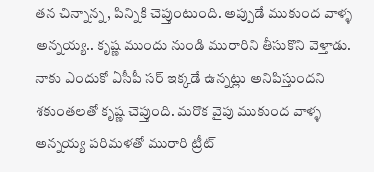తన చిన్నాన్న, పిన్నికి చెప్తుంటుంది. అప్పుడే ముకుంద వాళ్ళ అన్నయ్య.. కృష్ణ ముందు నుండి మురారిని తీసుకొని వెళ్తాడు. నాకు ఎందుకో ఏసీపీ సర్ ఇక్కడే ఉన్నట్లు అనిపిస్తుందని శకుంతలతో కృష్ణ చెప్తుంది. మరొక వైపు ముకుంద వాళ్ళ అన్నయ్య పరిమళతో మురారి ట్రీట్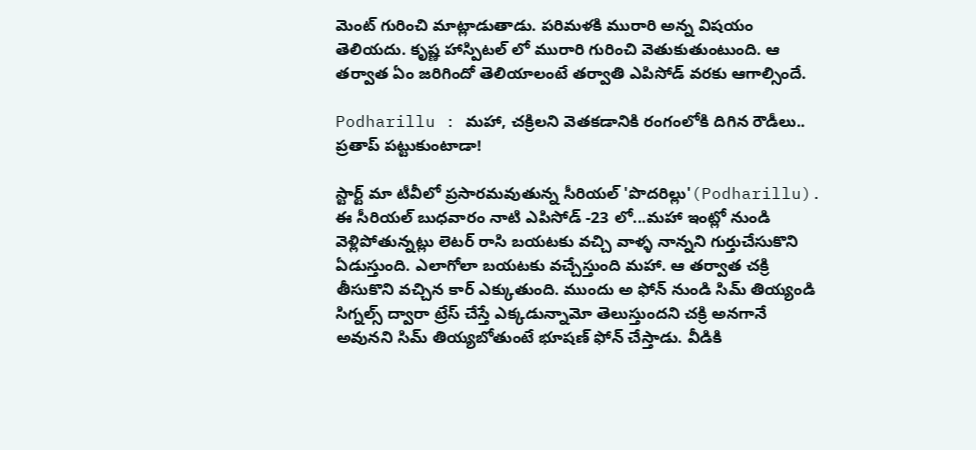మెంట్ గురించి మాట్లాడుతాడు. పరిమళకి మురారి అన్న విషయం తెలియదు. కృష్ణ హాస్పిటల్ లో మురారి గురించి వెతుకుతుంటుంది. ఆ తర్వాత ఏం జరిగిందో తెలియాలంటే తర్వాతి ఎపిసోడ్ వరకు ఆగాల్సిందే.

Podharillu : మహా, చక్రిలని వెతకడానికి రంగంలోకి దిగిన రౌడీలు.. ప్రతాప్ పట్టుకుంటాడా!

స్టార్ట్ మా టీవీలో ప్రసారమవుతున్న సీరియల్ 'పొదరిల్లు'(Podharillu). ఈ సీరియల్ బుధవారం నాటి ఎపిసోడ్ -23 లో...మహా ఇంట్లో నుండి వెళ్లిపోతున్నట్లు లెటర్ రాసి బయటకు వచ్చి వాళ్ళ నాన్నని గుర్తుచేసుకొని ఏడుస్తుంది. ఎలాగోలా బయటకు వచ్చేస్తుంది మహా. ఆ తర్వాత చక్రి తీసుకొని వచ్చిన కార్ ఎక్కుతుంది. ముందు అ ఫోన్ నుండి సిమ్ తియ్యండి సిగ్నల్స్ ద్వారా ట్రేస్ చేస్తే ఎక్కడున్నామో తెలుస్తుందని చక్రి అనగానే అవునని సిమ్ తియ్యబోతుంటే భూషణ్ ఫోన్ చేస్తాడు. వీడికి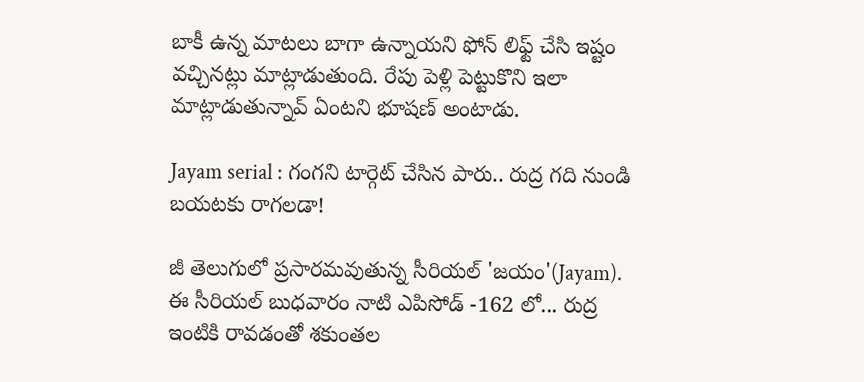బాకీ ఉన్న మాటలు బాగా ఉన్నాయని ఫోన్ లిఫ్ట్ చేసి ఇష్టం వచ్చినట్లు మాట్లాడుతుంది. రేపు పెళ్లి పెట్టుకొని ఇలా మాట్లాడుతున్నావ్ ఏంటని భూషణ్ అంటాడు.

Jayam serial : గంగని టార్గెట్ చేసిన పారు.. రుద్ర గది నుండి బయటకు రాగలడా!

జీ తెలుగులో ప్రసారమవుతున్న సీరియల్ 'జయం'(Jayam). ఈ సీరియల్ బుధవారం నాటి ఎపిసోడ్ -162 లో... రుద్ర ఇంటికి రావడంతో శకుంతల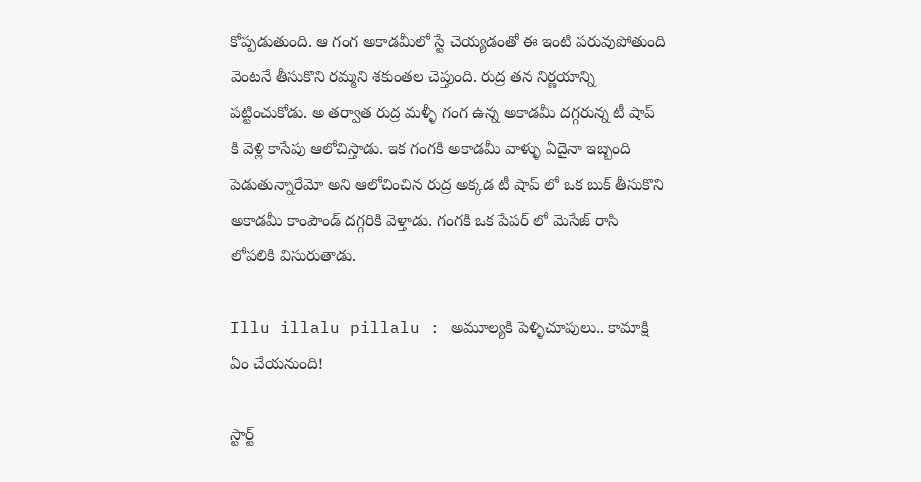కోప్పడుతుంది. ఆ గంగ అకాడమీలో స్టే చెయ్యడంతో ఈ ఇంటి పరువుపోతుంది వెంటనే తీసుకొని రమ్మని శకుంతల చెప్తుంది. రుద్ర తన నిర్ణయాన్ని పట్టించుకోడు. అ తర్వాత రుద్ర మళ్ళీ గంగ ఉన్న అకాడమీ దగ్గరున్న టీ షాప్ కి వెళ్లి కాసేపు ఆలోచిస్తాడు. ఇక గంగకి అకాడమీ వాళ్ళు ఏదైనా ఇబ్బంది పెడుతున్నారేమో అని ఆలోచించిన రుద్ర అక్కడ టీ షాప్ లో ఒక బుక్ తీసుకొని అకాడమీ కాంపౌండ్ దగ్గరికి వెళ్తాడు. గంగకి ఒక పేపర్ లో మెసేజ్ రాసి లోపలికి విసురుతాడు.

Illu illalu pillalu : అమూల్యకి పెళ్ళిచూపులు.. కామాక్షి ఏం చేయనుంది!

స్టార్ట్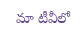మా టీవీలో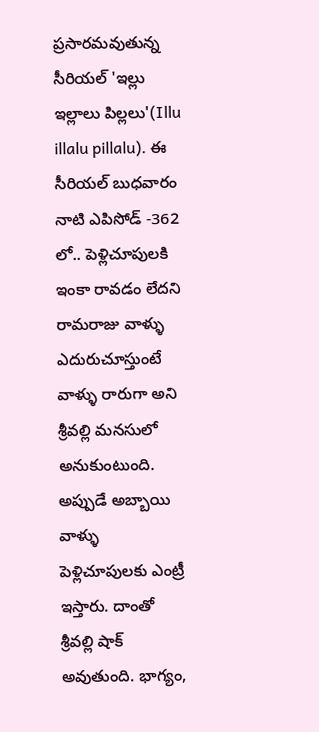ప్రసారమవుతున్న సీరియల్ 'ఇల్లు ఇల్లాలు పిల్లలు'(Illu illalu pillalu). ఈ సీరియల్ బుధవారం నాటి ఎపిసోడ్ -362 లో.. పెళ్లిచూపులకి ఇంకా రావడం లేదని రామరాజు వాళ్ళు ఎదురుచూస్తుంటే వాళ్ళు రారుగా అని శ్రీవల్లి మనసులో అనుకుంటుంది. అప్పుడే అబ్బాయి వాళ్ళు పెళ్లిచూపులకు ఎంట్రీ ఇస్తారు‌. దాంతో శ్రీవల్లి షాక్ అవుతుంది. భాగ్యం,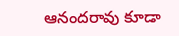ఆనందరావు కూడా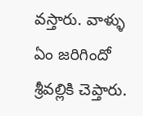వస్తారు. వాళ్ళు ఏం జరిగిందో శ్రీవల్లికి చెప్తారు.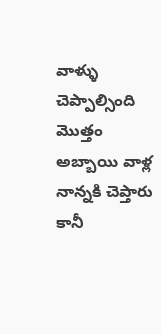వాళ్ళు చెప్పాల్సింది మొత్తం అబ్బాయి వాళ్ల నాన్నకి చెప్తారు కానీ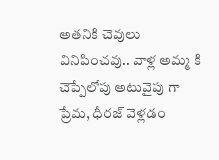అతనికి చెవులు వినిపించవు.. వాళ్ల అమ్మ కి చెప్పేలోపు అటువైపు గా ప్రేమ, ధీరజ్ వెళ్లడం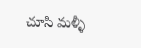చూసి మళ్ళీ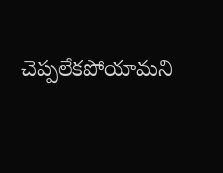చెప్పలేకపోయామని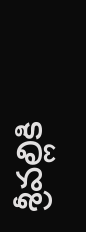శ్రీవల్లికి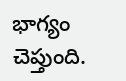భాగ్యం చెప్తుంది.